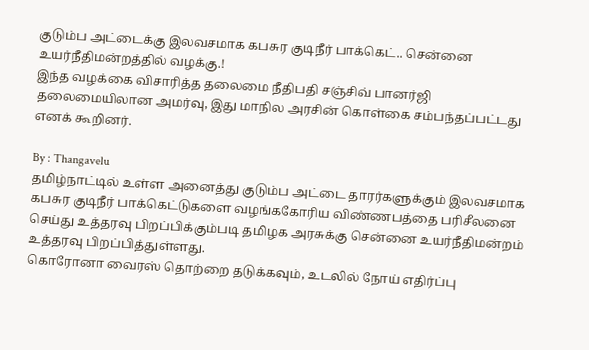குடும்ப அட்டைக்கு இலவசமாக கபசுர குடிநீர் பாக்கெட்.. சென்னை உயர்நீதிமன்றத்தில் வழக்கு.!
இந்த வழக்கை விசாரித்த தலைமை நீதிபதி சஞ்சிவ் பானர்ஜி தலைமையிலான அமர்வு, இது மாநில அரசின் கொள்கை சம்பந்தப்பட்டது எனக் கூறினர்.

By : Thangavelu
தமிழ்நாட்டில் உள்ள அனைத்து குடும்ப அட்டை தாரர்களுக்கும் இலவசமாக கபசுர குடிநீர் பாக்கெட்டுகளை வழங்ககோரிய விண்ணபத்தை பரிசீலனை செய்து உத்தரவு பிறப்பிக்கும்படி தமிழக அரசுக்கு சென்னை உயர்நீதிமன்றம் உத்தரவு பிறப்பித்துள்ளது.
கொரோனா வைரஸ் தொற்றை தடுக்கவும், உடலில் நோய் எதிர்ப்பு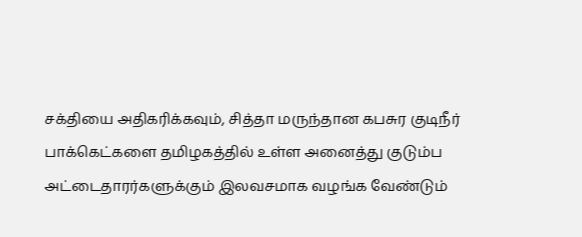சக்தியை அதிகரிக்கவும், சித்தா மருந்தான கபசுர குடிநீர் பாக்கெட்களை தமிழகத்தில் உள்ள அனைத்து குடும்ப அட்டைதாரர்களுக்கும் இலவசமாக வழங்க வேண்டும்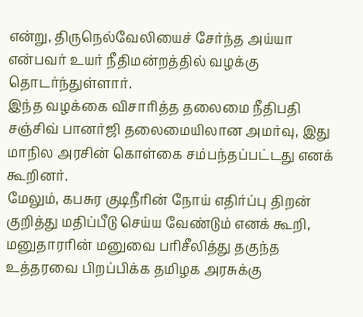என்று, திருநெல்வேலியைச் சேர்ந்த அய்யா என்பவர் உயர் நீதிமன்றத்தில் வழக்கு தொடர்ந்துள்ளார்.
இந்த வழக்கை விசாரித்த தலைமை நீதிபதி சஞ்சிவ் பானர்ஜி தலைமையிலான அமர்வு, இது மாநில அரசின் கொள்கை சம்பந்தப்பட்டது எனக் கூறினர்.
மேலும், கபசுர குடிநீரின் நோய் எதிர்ப்பு திறன் குறித்து மதிப்பீடு செய்ய வேண்டும் எனக் கூறி, மனுதாரரின் மனுவை பரிசீலித்து தகுந்த உத்தரவை பிறப்பிக்க தமிழக அரசுக்கு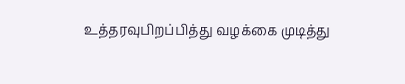உத்தரவுபிறப்பித்து வழக்கை முடித்து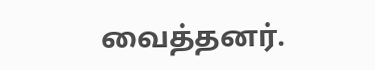வைத்தனர்.